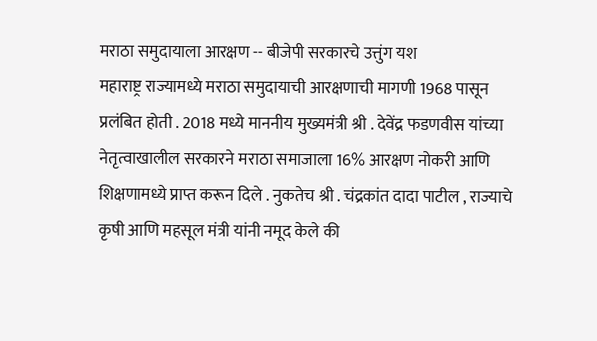मराठा समुदायाला आरक्षण -- बीजेपी सरकारचे उत्तुंग यश
महाराष्ट्र राज्यामध्ये मराठा समुदायाची आरक्षणाची मागणी 1968 पासून प्रलंबित होती . 2018 मध्ये माननीय मुख्यमंत्री श्री . देवेंद्र फडणवीस यांच्या नेतृत्वाखालील सरकारने मराठा समाजाला 16% आरक्षण नोकरी आणि शिक्षणामध्ये प्राप्त करून दिले . नुकतेच श्री . चंद्रकांत दादा पाटील , राज्याचे कृषी आणि महसूल मंत्री यांनी नमूद केले की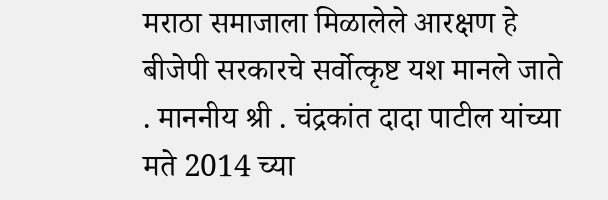मराठा समाजाला मिळालेले आरक्षण हे बीजेपी सरकारचे सर्वोत्कृष्ट यश मानले जाते . माननीय श्री . चंद्रकांत दादा पाटील यांच्या मते 2014 च्या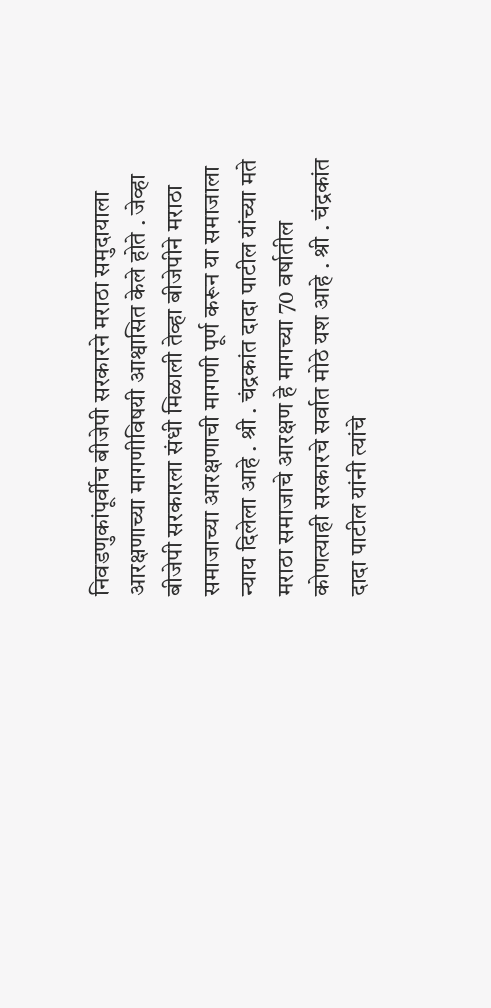निवडणुकांपूर्वीच बीजेपी सरकारने मराठा समुदायाला आरक्षणाच्या मागणीविषयी आश्वासित केले होते . जेव्हा बीजेपी सरकारला संधी मिळाली तेव्हा बीजेपीने मराठा समाजाच्या आरक्षणाची मागणी पूर्ण करून या समाजाला न्याय दिलेला आहे . श्री . चंद्रकांत दादा पाटील यांच्या मते मराठा समाजाचे आरक्षण हे मागच्या 70 वर्षातील कोणत्याही सरकारचे सर्वात मोठे यश आहे . श्री . चंद्रकांत दादा पाटील यांनी त्यांचे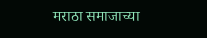मराठा समाजाच्या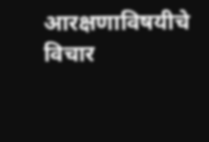आरक्षणाविषयीचे विचार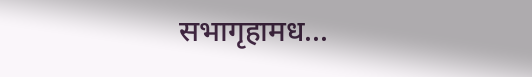सभागृहामध...